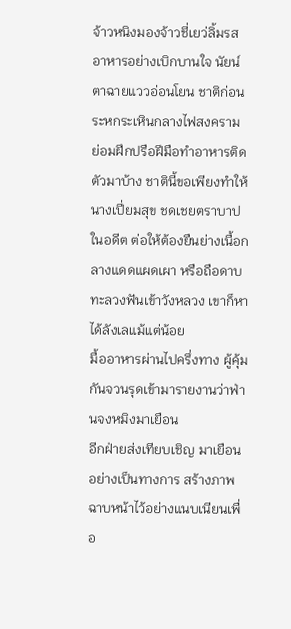จ้าวหนิงมองจ้าวชี่เยว่ลิ้มรสอาหารอย่างเบิกบานใจ นัยน์ตาฉายแววอ่อนโยน ชาติก่อนระหกระเหินกลางไฟสงคราม ย่อมฝึกปรือฝีมือทำอาหารติดตัวมาบ้าง ชาตินี้ขอเพียงทำให้นางเปี่ยมสุข ชดเชยตราบาปในอดีต ต่อให้ต้องยืนย่างเนื้อกลางแดดแผดเผา หรือถือดาบทะลวงฟันเข้าวังหลวง เขาก็หาได้ลังเลแม้แต่น้อย
มื้ออาหารผ่านไปครึ่งทาง ผู้คุ้มกันจวนรุดเข้ามารายงานว่าฟ่านจงหมิงมาเยือน
อีกฝ่ายส่งเทียบเชิญ มาเยือนอย่างเป็นทางการ สร้างภาพฉาบหน้าไว้อย่างแนบเนียนเพื่อ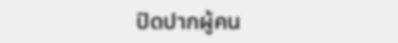ปิดปากผู้คน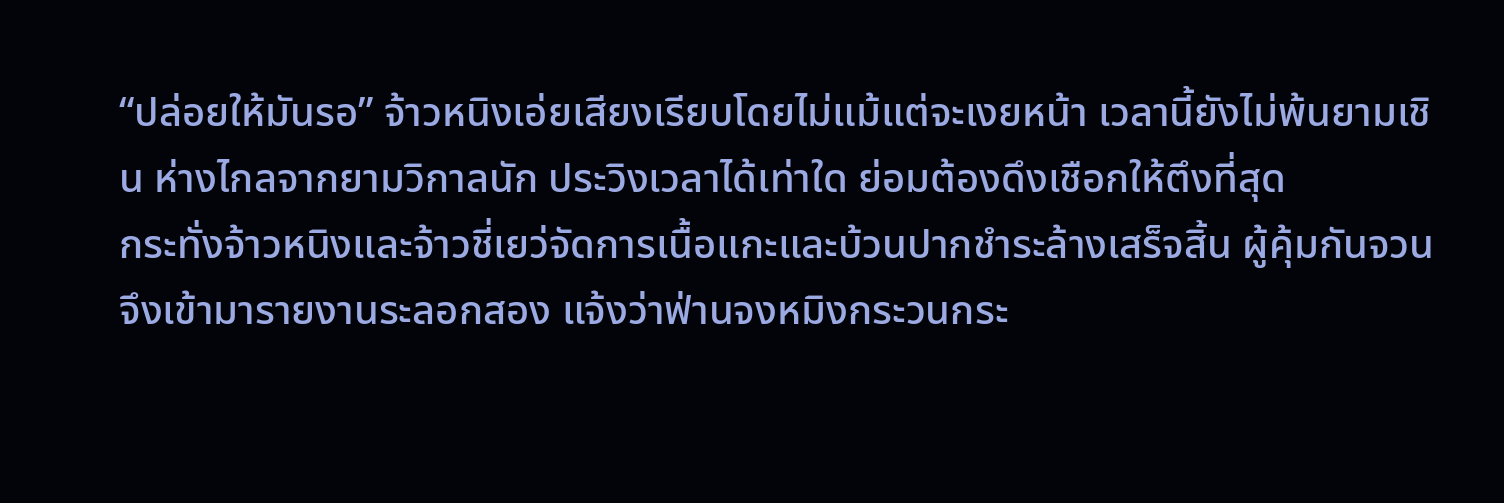“ปล่อยให้มันรอ” จ้าวหนิงเอ่ยเสียงเรียบโดยไม่แม้แต่จะเงยหน้า เวลานี้ยังไม่พ้นยามเชิน ห่างไกลจากยามวิกาลนัก ประวิงเวลาได้เท่าใด ย่อมต้องดึงเชือกให้ตึงที่สุด
กระทั่งจ้าวหนิงและจ้าวชี่เยว่จัดการเนื้อแกะและบ้วนปากชำระล้างเสร็จสิ้น ผู้คุ้มกันจวนจึงเข้ามารายงานระลอกสอง แจ้งว่าฟ่านจงหมิงกระวนกระ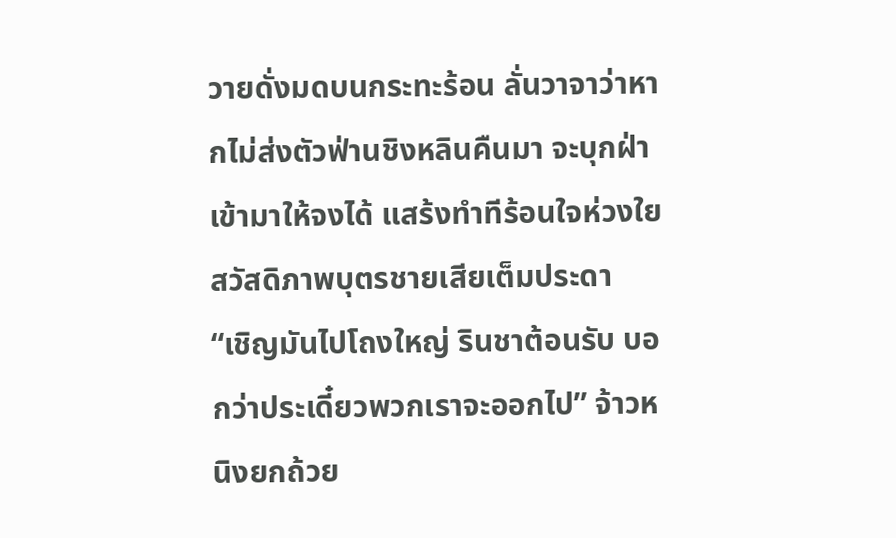วายดั่งมดบนกระทะร้อน ลั่นวาจาว่าหากไม่ส่งตัวฟ่านชิงหลินคืนมา จะบุกฝ่าเข้ามาให้จงได้ แสร้งทำทีร้อนใจห่วงใยสวัสดิภาพบุตรชายเสียเต็มประดา
“เชิญมันไปโถงใหญ่ รินชาต้อนรับ บอกว่าประเดี๋ยวพวกเราจะออกไป” จ้าวหนิงยกถ้วย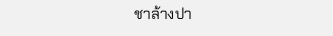ชาล้างปา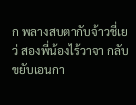ก พลางสบตากับจ้าวชี่เยว่ สองพี่น้องไร้วาจา กลับขยับเอนกา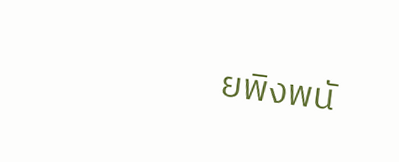ยพิงพนั